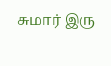சுமார் இரு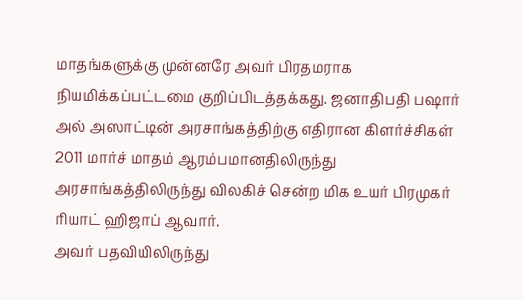மாதங்களுக்கு முன்னரே அவர் பிரதமராக நியமிக்கப்பட்டமை குறிப்பிடத்தக்கது. ஜனாதிபதி பஷார் அல் அஸாட்டின் அரசாங்கத்திற்கு எதிரான கிளர்ச்சிகள் 2011 மார்ச் மாதம் ஆரம்பமானதிலிருந்து அரசாங்கத்திலிருந்து விலகிச் சென்ற மிக உயர் பிரமுகர் ரியாட் ஹிஜாப் ஆவார்.
அவர் பதவியிலிருந்து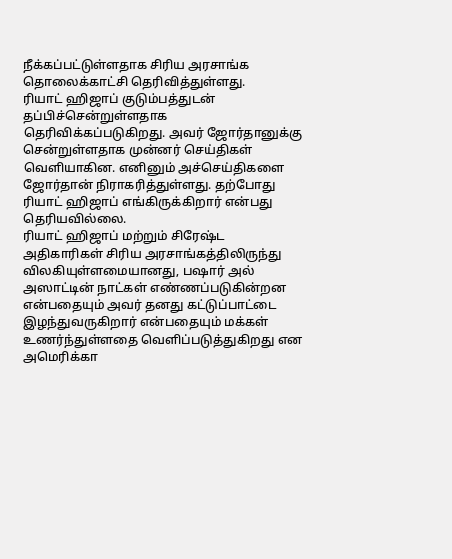நீக்கப்பட்டுள்ளதாக சிரிய அரசாங்க தொலைக்காட்சி தெரிவித்துள்ளது.
ரியாட் ஹிஜாப் குடும்பத்துடன் தப்பிச்சென்றுள்ளதாக தெரிவிக்கப்படுகிறது. அவர் ஜோர்தானுக்கு சென்றுள்ளதாக முன்னர் செய்திகள் வெளியாகின. எனினும் அச்செய்திகளை ஜோர்தான் நிராகரித்துள்ளது. தற்போது ரியாட் ஹிஜாப் எங்கிருக்கிறார் என்பது தெரியவில்லை.
ரியாட் ஹிஜாப் மற்றும் சிரேஷ்ட அதிகாரிகள் சிரிய அரசாங்கத்திலிருந்து விலகியுள்ளமையானது, பஷார் அல் அஸாட்டின் நாட்கள் எண்ணப்படுகின்றன என்பதையும் அவர் தனது கட்டுப்பாட்டை இழந்துவருகிறார் என்பதையும் மக்கள் உணர்ந்துள்ளதை வெளிப்படுத்துகிறது என அமெரிக்கா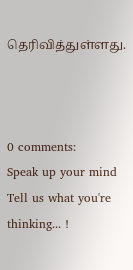தெரிவித்துள்ளது.



0 comments:
Speak up your mind
Tell us what you're thinking... !